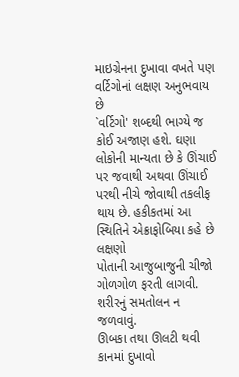માઇગ્રેનના દુખાવા વખતે પણ વર્ટિગોનાં લક્ષણ અનુભવાય છે
`વર્ટિગો' શબ્દથી ભાગ્યે જ કોઈ અજાણ હશે. ઘણા લોકોની માન્યતા છે કે ઊંચાઈ પર જવાથી અથવા ઊંચાઈ પરથી નીચે જોવાથી તકલીફ થાય છે. હકીકતમાં આ સ્થિતિને એક્રાફોબિયા કહે છે
લક્ષણો
પોતાની આજુબાજુની ચીજો ગોળગોળ ફરતી લાગવી.
શરીરનું સમતોલન ન જળવાવું.
ઊબકા તથા ઊલટી થવી
કાનમાં દુખાવો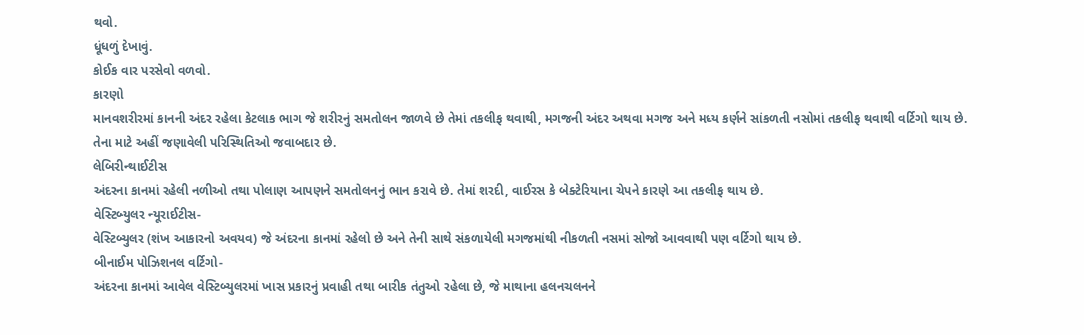થવો.
ધૂંધળું દેખાવું.
કોઈક વાર પરસેવો વળવો.
કારણો
માનવશરીરમાં કાનની અંદર રહેલા કેટલાક ભાગ જે શરીરનું સમતોલન જાળવે છે તેમાં તકલીફ થવાથી, મગજની અંદર અથવા મગજ અને મધ્ય કર્ણને સાંકળતી નસોમાં તકલીફ થવાથી વર્ટિગો થાય છે. તેના માટે અહીં જણાવેલી પરિસ્થિતિઓ જવાબદાર છે.
લેબિરીન્થાઈટીસ
અંદરના કાનમાં રહેલી નળીઓ તથા પોલાણ આપણને સમતોલનનું ભાન કરાવે છે. તેમાં શરદી, વાઈરસ કે બેક્ટેરિયાના ચેપને કારણે આ તકલીફ થાય છે.
વેસ્ટિબ્યુલર ન્યૂરાઈટીસ-
વેસ્ટિબ્યુલર (શંખ આકારનો અવયવ) જે અંદરના કાનમાં રહેલો છે અને તેની સાથે સંકળાયેલી મગજમાંથી નીકળતી નસમાં સોજો આવવાથી પણ વર્ટિગો થાય છે.
બીનાઈમ પોઝિશનલ વર્ટિગો-
અંદરના કાનમાં આવેલ વેસ્ટિબ્યુલરમાં ખાસ પ્રકારનું પ્રવાહી તથા બારીક તંતુઓ રહેલા છે, જે માથાના હલનચલનને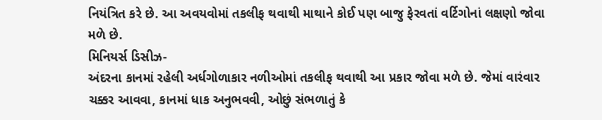નિયંત્રિત કરે છે. આ અવયવોમાં તકલીફ થવાથી માથાને કોઈ પણ બાજુ ફેરવતાં વર્ટિગોનાં લક્ષણો જોવા મળે છે.
મિનિયર્સ ડિસીઝ-
અંદરના કાનમાં રહેલી અર્ધગોળાકાર નળીઓમાં તકલીફ થવાથી આ પ્રકાર જોવા મળે છે. જેમાં વારંવાર ચક્કર આવવા, કાનમાં ધાક અનુભવવી, ઓછું સંભળાતું કે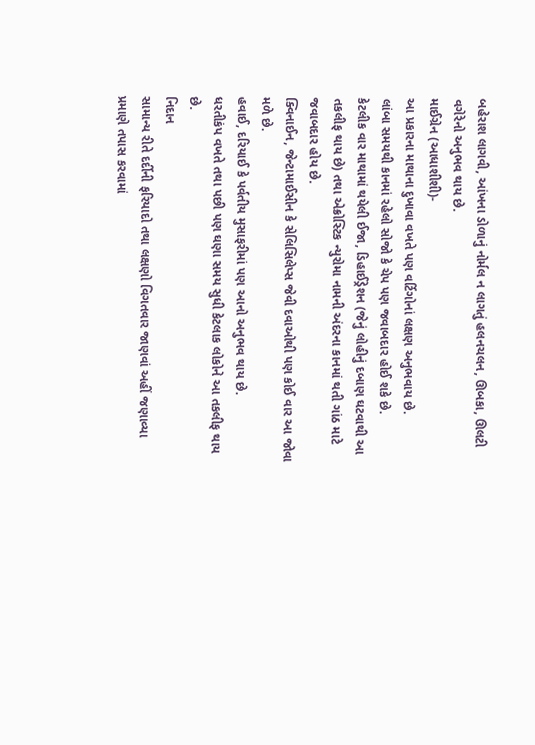બહેરાશ લાગવી, આંખના ડોળાનું નોર્મલ ન લાગતું હલનચલન, ઊબકા, ઊલટી વગેરેનો અનુભવ થાય છે.
માઈગ્રેન (આધાશીશી)-
આ પ્રકારના માથાના દુખાવા વખતે પણ વર્ટિગોનાં લક્ષણ અનુભવાય છે.
લાંબા સમયથી કાનમાં રહેલો સોજો કે ચેપ પણ જવાબદાર હોઈ શકે છે.
કેટલીક વાર માથામાં થયેલી ઈજા, ડિહાઈડ્રેશન (જેનું લોહીનું દબાણ ઘટવાથી આ તકલીફ થાય છે) તથા એક્રોસ્ટિક ન્યુરોમા નામની અંદરના કાનમાં થતી ગાંઠ માટે જવાબદાર હોય છે.
ક્વિનાઈન, જેન્ટામાઈસીન કે સેલિસિલેપ્સ જેવી દવાઓથી પણ કોઈ વાર આ જોવા મળે છે.
હવાઈ, દરિયાઈ કે પર્વતીય મુસાફરીમાં પણ આનો અનુભવ થાય છે.
ધરતીકંપ વખતે તથા પછી પણ ઘણા સમય સુધી કેટલાક લોકોને આ તકલીફ થાય છે.
નિદાન
સામાન્ય રીતે દર્દીની ફરિયાદો તથા લક્ષણો વિગતવાર જાણવાં અહીં જણાવ્યા પ્રમાણે તપાસ કરવામાં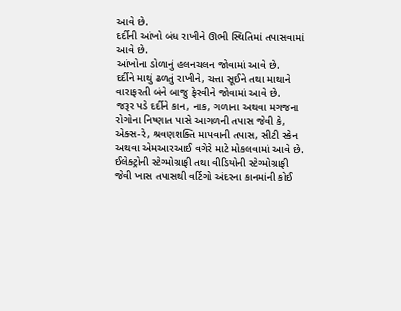આવે છે.
દર્દીની આંખો બંધ રાખીને ઊભી સ્થિતિમાં તપાસવામાં આવે છે.
આંખોના ડોળાનું હલનચલન જોવામાં આવે છે.
દર્દીને માથું ઢળતું રાખીને, ચત્તા સૂઈને તથા માથાને વારાફરતી બંને બાજુ ફેરવીને જોવામાં આવે છે.
જરૂર પડે દર્દીને કાન, નાક, ગળાના અથવા મગજના રોગોના નિષ્ણાત પાસે આગળની તપાસ જેવી કે, એક્સ-રે, શ્રવણશક્તિ માપવાની તપાસ, સીટી સ્કેન અથવા એમઆરઆઈ વગેરે માટે મોકલવામાં આવે છે.
ઈલેક્ટ્રોની સ્ટેગ્મોગ્રાફી તથા વીડિયોની સ્ટેગ્મોગ્રાફી જેવી ખાસ તપાસથી વર્ટિગો અંદરના કાનમાંની કોઈ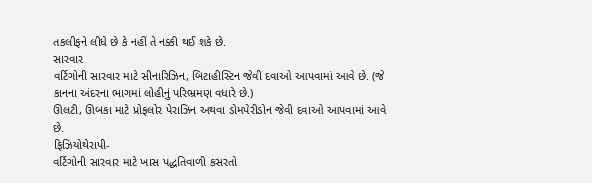તકલીફને લીધે છે કે નહીં તે નક્કી થઈ શકે છે.
સારવાર
વર્ટિગોની સારવાર માટે સીનારિઝિન, બિટાહીસ્ટિન જેવી દવાઓ આપવામાં આવે છે. (જે કાનના અંદરના ભાગમાં લોહીનું પરિભ્રમણ વધારે છે.)
ઊલટી, ઊબકા માટે પ્રોફલોર પેરાઝિન અથવા ડોમપેરીડોન જેવી દવાઓ આપવામાં આવે છે.
ફિઝિયોથેરાપી-
વર્ટિગોની સારવાર માટે ખાસ પદ્ધતિવાળી કસરતો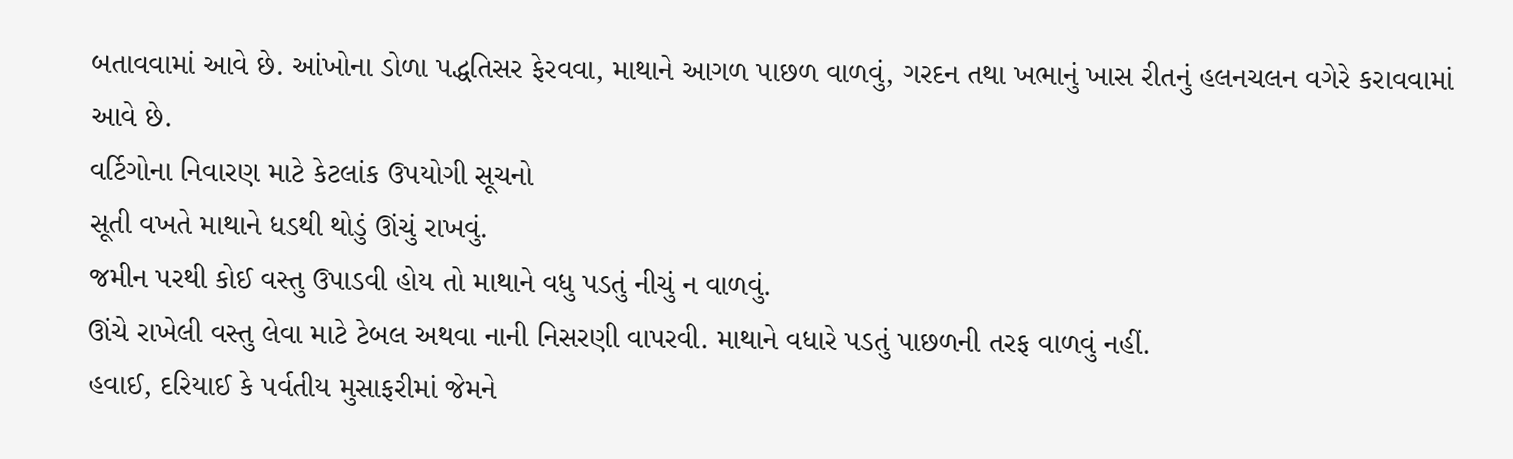બતાવવામાં આવે છે. આંખોના ડોળા પદ્ધતિસર ફેરવવા, માથાને આગળ પાછળ વાળવું, ગરદન તથા ખભાનું ખાસ રીતનું હલનચલન વગેરે કરાવવામાં આવે છે.
વર્ટિગોના નિવારણ માટે કેટલાંક ઉપયોગી સૂચનો
સૂતી વખતે માથાને ધડથી થોડું ઊંચું રાખવું.
જમીન પરથી કોઈ વસ્તુ ઉપાડવી હોય તો માથાને વધુ પડતું નીચું ન વાળવું.
ઊંચે રાખેલી વસ્તુ લેવા માટે ટેબલ અથવા નાની નિસરણી વાપરવી. માથાને વધારે પડતું પાછળની તરફ વાળવું નહીં.
હવાઈ, દરિયાઈ કે પર્વતીય મુસાફરીમાં જેમને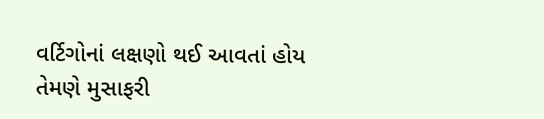વર્ટિગોનાં લક્ષણો થઈ આવતાં હોય તેમણે મુસાફરી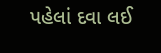પહેલાં દવા લઈ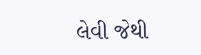લેવી જેથી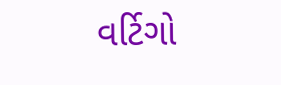વર્ટિગો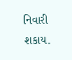નિવારી શકાય.